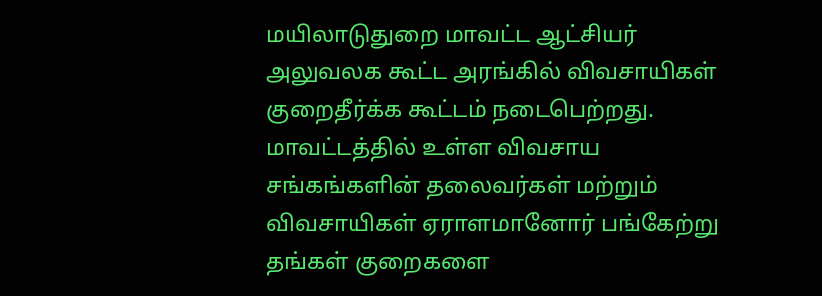மயிலாடுதுறை மாவட்ட ஆட்சியர் அலுவலக கூட்ட அரங்கில் விவசாயிகள் குறைதீர்க்க கூட்டம் நடைபெற்றது. மாவட்டத்தில் உள்ள விவசாய சங்கங்களின் தலைவர்கள் மற்றும் விவசாயிகள் ஏராளமானோர் பங்கேற்று தங்கள் குறைகளை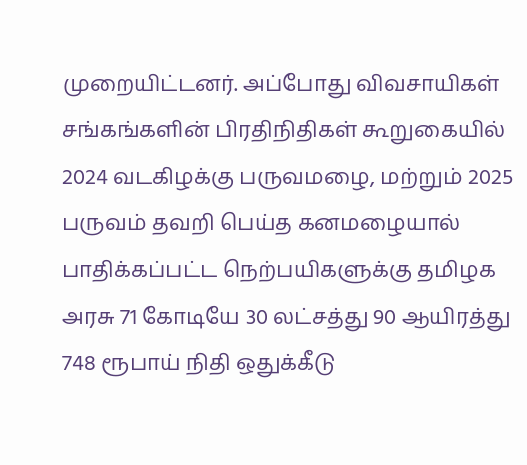முறையிட்டனர். அப்போது விவசாயிகள் சங்கங்களின் பிரதிநிதிகள் கூறுகையில் 2024 வடகிழக்கு பருவமழை, மற்றும் 2025 பருவம் தவறி பெய்த கனமழையால் பாதிக்கப்பட்ட நெற்பயிகளுக்கு தமிழக அரசு 71 கோடியே 30 லட்சத்து 90 ஆயிரத்து 748 ரூபாய் நிதி ஒதுக்கீடு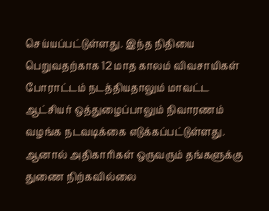செய்யப்பட்டுள்ளது. இந்த நிதியை பெறுவதற்காக 12 மாத காலம் விவசாயிகள் போராட்டம் நடத்தியதாலும் மாவட்ட ஆட்சியர் ஒத்துழைப்பாலும் நிவாரணம் வழங்க நடவடிக்கை எடுக்கப்பட்டுள்ளது. ஆனால் அதிகாரிகள் ஒருவரும் தங்களுக்கு துணை நிற்கவில்லை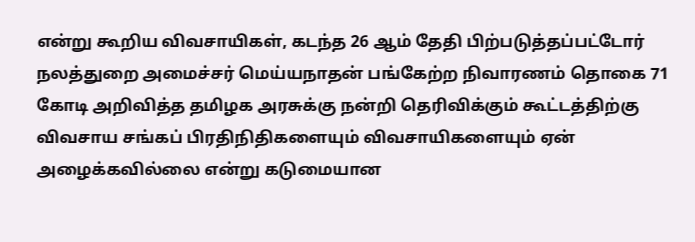என்று கூறிய விவசாயிகள், கடந்த 26 ஆம் தேதி பிற்படுத்தப்பட்டோர் நலத்துறை அமைச்சர் மெய்யநாதன் பங்கேற்ற நிவாரணம் தொகை 71 கோடி அறிவித்த தமிழக அரசுக்கு நன்றி தெரிவிக்கும் கூட்டத்திற்கு விவசாய சங்கப் பிரதிநிதிகளையும் விவசாயிகளையும் ஏன் அழைக்கவில்லை என்று கடுமையான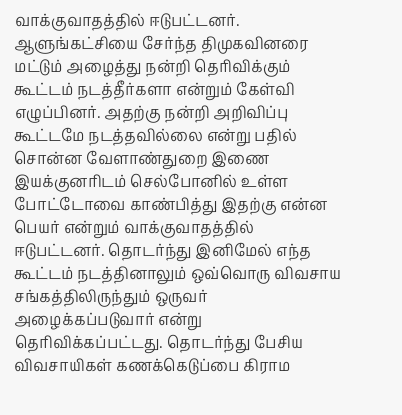வாக்குவாதத்தில் ஈடுபட்டனர். ஆளுங்கட்சியை சேர்ந்த திமுகவினரை மட்டும் அழைத்து நன்றி தெரிவிக்கும் கூட்டம் நடத்தீர்களா என்றும் கேள்வி எழுப்பினர். அதற்கு நன்றி அறிவிப்பு கூட்டமே நடத்தவில்லை என்று பதில் சொன்ன வேளாண்துறை இணை இயக்குனரிடம் செல்போனில் உள்ள போட்டோவை காண்பித்து இதற்கு என்ன பெயர் என்றும் வாக்குவாதத்தில் ஈடுபட்டனர். தொடர்ந்து இனிமேல் எந்த கூட்டம் நடத்தினாலும் ஒவ்வொரு விவசாய சங்கத்திலிருந்தும் ஒருவர் அழைக்கப்படுவார் என்று தெரிவிக்கப்பட்டது. தொடர்ந்து பேசிய விவசாயிகள் கணக்கெடுப்பை கிராம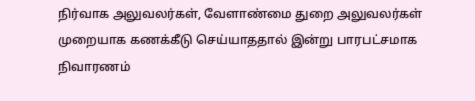நிர்வாக அலுவலர்கள், வேளாண்மை துறை அலுவலர்கள் முறையாக கணக்கீடு செய்யாததால் இன்று பாரபட்சமாக நிவாரணம்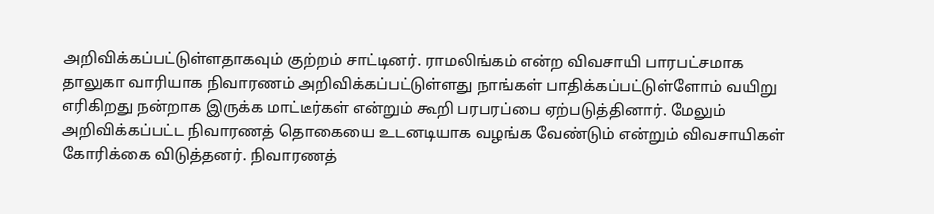அறிவிக்கப்பட்டுள்ளதாகவும் குற்றம் சாட்டினர். ராமலிங்கம் என்ற விவசாயி பாரபட்சமாக தாலுகா வாரியாக நிவாரணம் அறிவிக்கப்பட்டுள்ளது நாங்கள் பாதிக்கப்பட்டுள்ளோம் வயிறு எரிகிறது நன்றாக இருக்க மாட்டீர்கள் என்றும் கூறி பரபரப்பை ஏற்படுத்தினார். மேலும் அறிவிக்கப்பட்ட நிவாரணத் தொகையை உடனடியாக வழங்க வேண்டும் என்றும் விவசாயிகள் கோரிக்கை விடுத்தனர். நிவாரணத்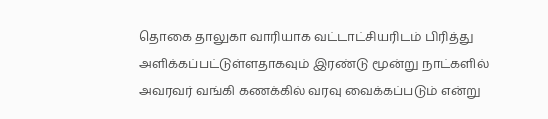தொகை தாலுகா வாரியாக வட்டாட்சியரிடம் பிரித்து அளிக்கப்பட்டுள்ளதாகவும் இரண்டு மூன்று நாட்களில் அவரவர் வங்கி கணக்கில் வரவு வைக்கப்படும் என்று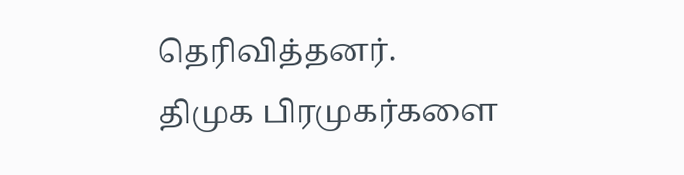தெரிவித்தனர்.
திமுக பிரமுகர்களை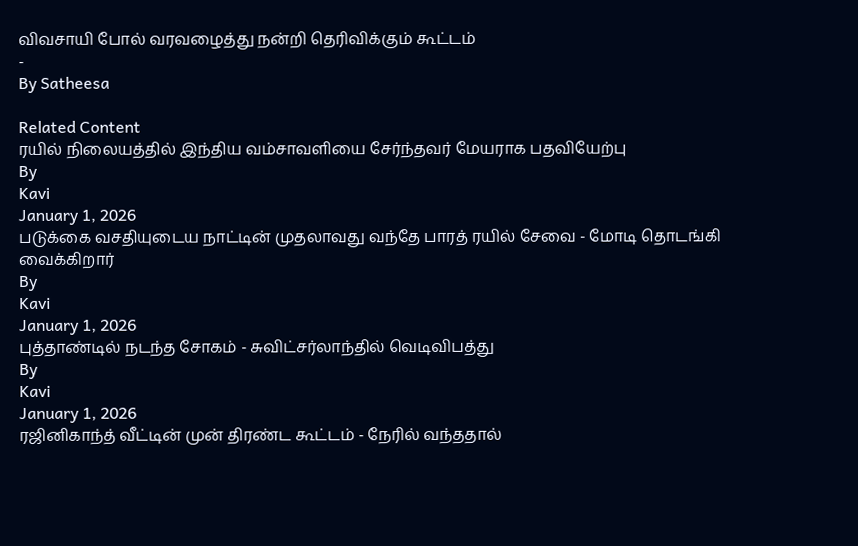விவசாயி போல் வரவழைத்து நன்றி தெரிவிக்கும் கூட்டம்
-
By Satheesa

Related Content
ரயில் நிலையத்தில் இந்திய வம்சாவளியை சேர்ந்தவர் மேயராக பதவியேற்பு
By
Kavi
January 1, 2026
படுக்கை வசதியுடைய நாட்டின் முதலாவது வந்தே பாரத் ரயில் சேவை - மோடி தொடங்கி வைக்கிறார்
By
Kavi
January 1, 2026
புத்தாண்டில் நடந்த சோகம் - சுவிட்சர்லாந்தில் வெடிவிபத்து
By
Kavi
January 1, 2026
ரஜினிகாந்த் வீட்டின் முன் திரண்ட கூட்டம் - நேரில் வந்ததால்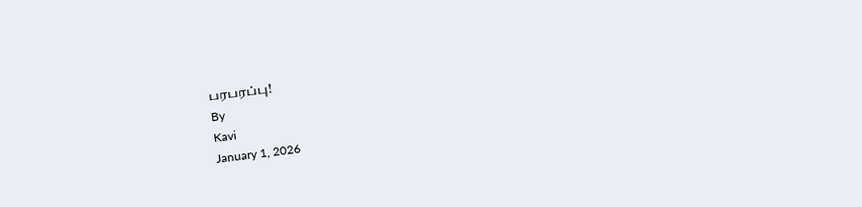பரபரப்பு!
By
Kavi
January 1, 2026